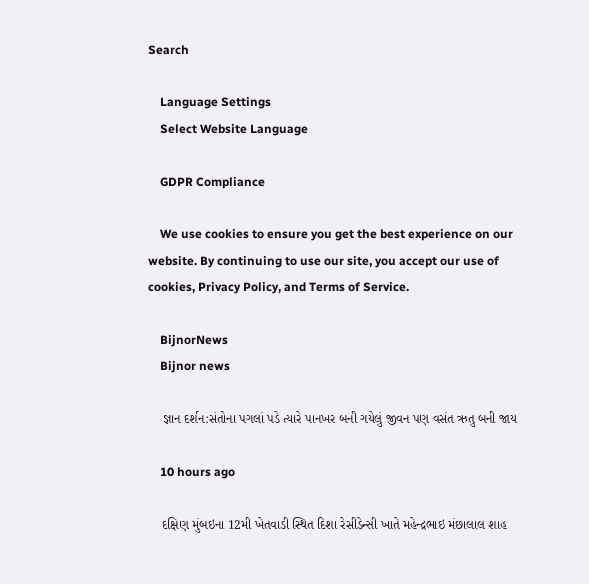Search

    Language Settings
    Select Website Language

    GDPR Compliance

    We use cookies to ensure you get the best experience on our website. By continuing to use our site, you accept our use of cookies, Privacy Policy, and Terms of Service.

    BijnorNews
    Bijnor news

    જ્ઞાન દર્શન:સંતોના પગલાં પડે ત્યારે પાનખર બની ગયેલું જીવન પણ વસંત ઋતુ બની જાય

    10 hours ago

    દક્ષિણ મુંબઇના 12મી ખેતવાડી સ્થિત દિશા રેસીડેન્સી ખાતે મહેન્દ્રભાઇ મંછાલાલ શાહ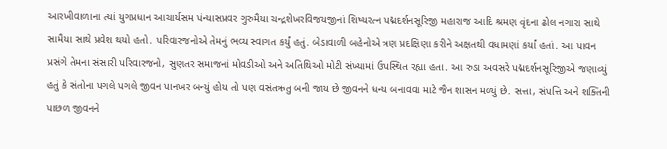આરખીવાળાના ત્યાં યુગપ્રધાન આચાર્યસમ પંન્યાસપ્રવર ગુરુમૈયા ચન્દ્રશેખરવિજયજીનાં શિષ્યરત્ન પદ્મદર્શનસૂરિજી મહારાજ આદિ શ્રમણ વૃંદના ઢોલ નગારા સાથે સામૈયા સાથે પ્રવેશ થયો હતો. પરિવારજનોએ તેમનું ભવ્ય સ્વાગત કર્યું હતું. બેડાવાળી બહેનોએ ત્રણ પ્રદક્ષિણા કરીને અક્ષતથી વધામણાં કર્યાં હતાં. આ પાવન પ્રસંગે તેમના સંસારી પરિવારજનો, સુણતર સમાજનાં મોવડીઓ અને અતિથિઓ મોટી સંખ્યામાં ઉપસ્થિત રહ્યા હતા. આ રુડા અવસરે પદ્મદર્શનસૂરિજીએ જણાવ્યું હતું કે સંતોના પગલે પગલે જીવન પાનખર બન્યું હોય તો પણ વસંતઋતુ બની જાય છે જીવનને ધન્ય બનાવવા માટે જૈન શાસન મળ્યું છે. સત્તા, સંપત્તિ અને શક્તિની પાછળ જીવનને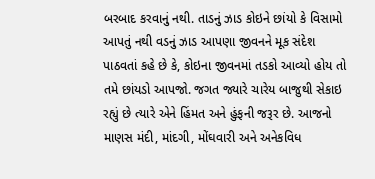બરબાદ કરવાનું નથી. તાડનું ઝાડ કોઇને છાંયો કે વિસામો આપતું નથી વડનું ઝાડ આપણા જીવનને મૂક સંદેશ પાઠવતાં કહે છે કે, કોઇના જીવનમાં તડકો આવ્યો હોય તો તમે છાંયડો આપજો. જગત જ્યારે ચારેય બાજુથી સેકાઇ રહ્યું છે ત્યારે એને હિંમત અને હુંફની જરૂર છે. આજનો માણસ મંદી, માંદગી, મોંઘવારી અને અનેકવિધ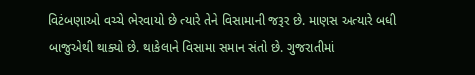વિટંબણાઓ વચ્ચે ભેરવાયો છે ત્યારે તેને વિસામાની જરૂર છે. માણસ અત્યારે બધી બાજુએથી થાક્યો છે. થાકેલાને વિસામા સમાન સંતો છે. ગુજરાતીમાં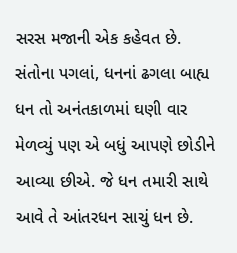સરસ મજાની એક કહેવત છે. સંતોના પગલાં, ધનનાં ઢગલા બાહ્ય ધન તો અનંતકાળમાં ઘણી વાર મેળવ્યું પણ એ બધું આપણે છોડીને આવ્યા છીએ. જે ધન તમારી સાથે આવે તે આંતરધન સાચું ધન છે.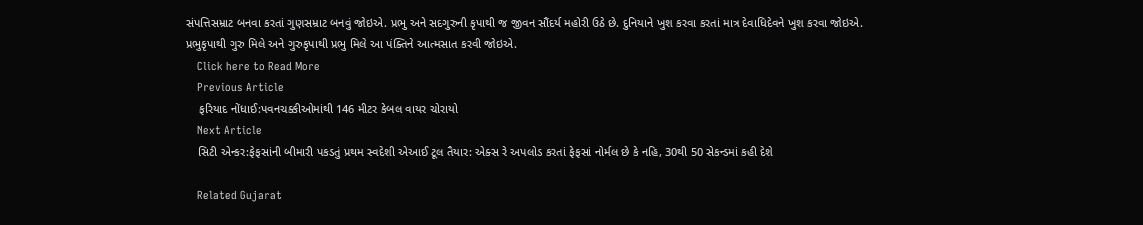સંપત્તિસમ્રાટ બનવા કરતાં ગુણસમ્રાટ બનવું જોઇએ. પ્રભુ અને સદગુરુની કૃપાથી જ જીવન સૌંદર્ય મહોરી ઉઠે છે. દુનિયાને ખુશ કરવા કરતાં માત્ર દેવાધિદેવને ખુશ કરવા જોઇએ. પ્રભુકૃપાથી ગુરુ મિલે અને ગુરુકૃપાથી પ્રભુ મિલે આ પંક્તિને આત્મસાત કરવી જોઇએ.
    Click here to Read More
    Previous Article
    ફરિયાદ નોંધાઈ:પવનચક્કીઓમાંથી 146 મીટર કેબલ વાયર ચોરાયો
    Next Article
    સિટી એન્કર:ફેફસાંની બીમારી પકડતું પ્રથમ સ્વદેશી એઆઈ ટૂલ તૈયાર: એક્સ રે અપલોડ કરતાં ફેફસાં નોર્મલ છે કે નહિ, 30થી 50 સેકન્ડમાં કહી દેશે

    Related Gujarat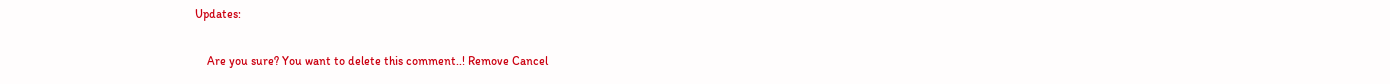Updates:

    Are you sure? You want to delete this comment..! Remove Cancel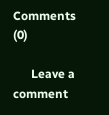Comments (0)

      Leave a comment